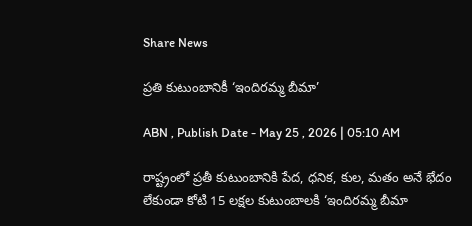Share News

ప్రతి కుటుంబానికీ ‘ఇందిరమ్మ బీమా’

ABN , Publish Date - May 25 , 2026 | 05:10 AM

రాష్ట్రంలో ప్రతీ కుటుంబానికి పేద, ధనిక, కుల, మతం అనే భేదం లేకుండా కోటి 15 లక్షల కుటుంబాలకి ‘ఇందిరమ్మ బీమా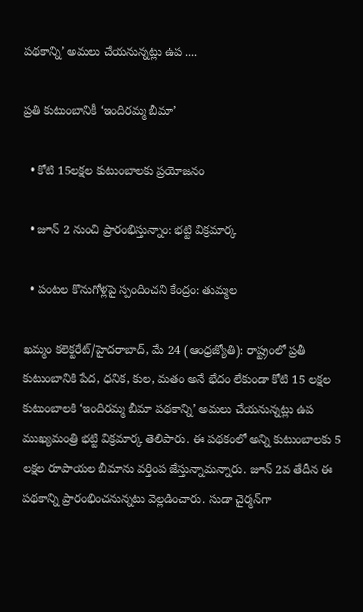పథకాన్ని’ అమలు చేయనున్నట్లు ఉప ....

ప్రతి కుటుంబానికీ ‘ఇందిరమ్మ బీమా’

  • కోటి 15లక్షల కుటుంబాలకు ప్రయోజనం

  • జూన్‌ 2 నుంచి ప్రారంభిస్తున్నాం: భట్టి విక్రమార్క

  • పంటల కొనుగోళ్లపై స్పందించని కేంద్రం: తుమ్మల

ఖమ్మం కలెక్టరేట్‌/హైదరాబాద్‌, మే 24 (ఆంధ్రజ్యోతి): రాష్ట్రంలో ప్రతీ కుటుంబానికి పేద, ధనిక, కుల, మతం అనే భేదం లేకుండా కోటి 15 లక్షల కుటుంబాలకి ‘ఇందిరమ్మ బీమా పథకాన్ని’ అమలు చేయనున్నట్లు ఉప ముఖ్యమంత్రి భట్టి విక్రమార్క తెలిపారు. ఈ పథకంలో అన్ని కుటుంబాలకు 5 లక్షల రూపాయల బీమాను వర్తింప జేస్తున్నామన్నారు. జూన్‌ 2వ తేదీన ఈ పథకాన్ని ప్రారంభించనున్నటు వెల్లడించారు. సుడా చైర్మన్‌గా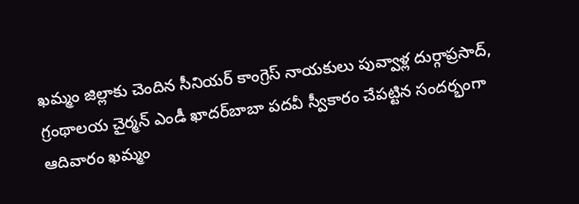ఖమ్మం జిల్లాకు చెందిన సీనియర్‌ కాంగ్రెస్‌ నాయకులు పువ్వాళ్ల దుర్గాప్రసాద్‌, గ్రంథాలయ చైర్మన్‌ ఎండీ ఖాదర్‌బాబా పదవీ స్వీకారం చేపట్టిన సందర్భంగా ఆదివారం ఖమ్మం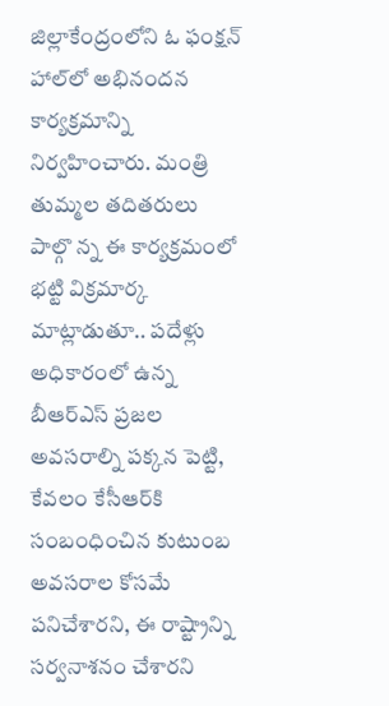జిల్లాకేంద్రంలోని ఓ ఫంక్షన్‌ హాల్‌లో అభినందన కార్యక్రమాన్ని నిర్వహించారు. మంత్రి తుమ్మల తదితరులు పాల్గొ న్న ఈ కార్యక్రమంలో భట్టి విక్రమార్క మాట్లాడుతూ.. పదేళ్లు అధికారంలో ఉన్న బీఆర్‌ఎస్‌ ప్రజల అవసరాల్ని పక్కన పెట్టి, కేవలం కేసీఆర్‌కి సంబంధించిన కుటుంబ అవసరాల కోసమే పనిచేశారని, ఈ రాష్ట్రాన్ని సర్వనాశనం చేశారని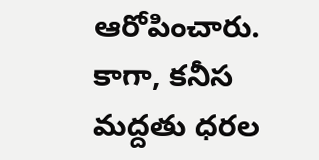ఆరోపించారు. కాగా, కనీస మద్దతు ధరల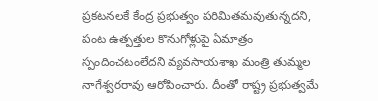ప్రకటనలకే కేంద్ర ప్రభుత్వం పరిమితమవుతున్నదని, పంట ఉత్పత్తుల కొనుగోళ్లుపై ఏమాత్రం స్పందించటంలేదని వ్యవసాయశాఖ మంత్రి తుమ్మల నాగేశ్వరరావు ఆరోపించారు. దీంతో రాష్ట్ర ప్రభుత్వమే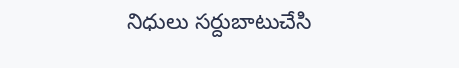నిధులు సర్దుబాటుచేసి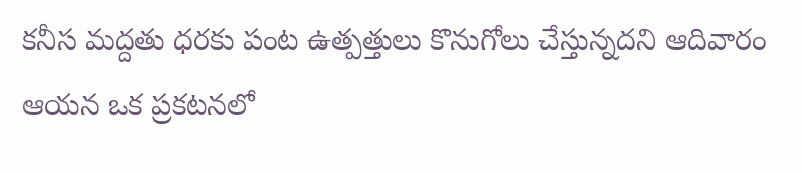కనీస మద్దతు ధరకు పంట ఉత్పత్తులు కొనుగోలు చేస్తున్నదని ఆదివారం ఆయన ఒక ప్రకటనలో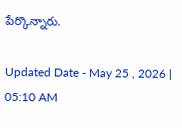పేర్కొన్నారు.

Updated Date - May 25 , 2026 | 05:10 AM